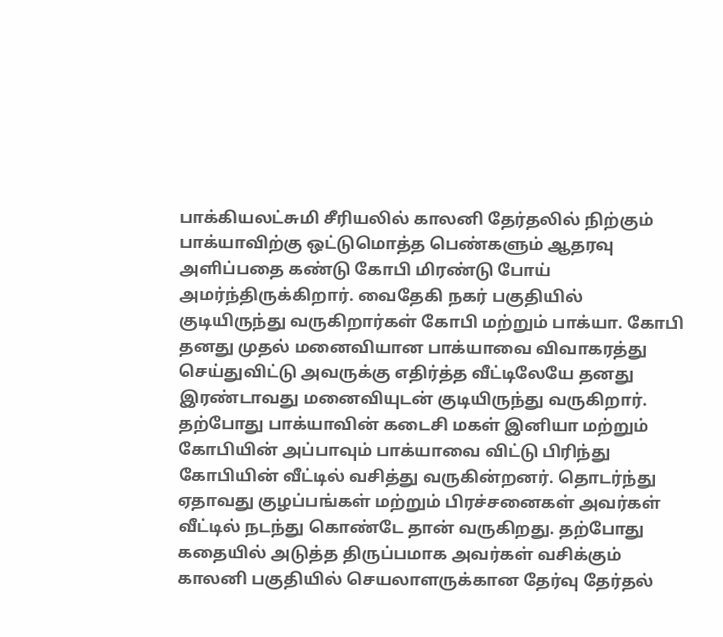பாக்கியலட்சுமி சீரியலில் காலனி தேர்தலில் நிற்கும் பாக்யாவிற்கு ஒட்டுமொத்த பெண்களும் ஆதரவு அளிப்பதை கண்டு கோபி மிரண்டு போய் அமர்ந்திருக்கிறார். வைதேகி நகர் பகுதியில் குடியிருந்து வருகிறார்கள் கோபி மற்றும் பாக்யா. கோபி தனது முதல் மனைவியான பாக்யாவை விவாகரத்து செய்துவிட்டு அவருக்கு எதிர்த்த வீட்டிலேயே தனது இரண்டாவது மனைவியுடன் குடியிருந்து வருகிறார். தற்போது பாக்யாவின் கடைசி மகள் இனியா மற்றும் கோபியின் அப்பாவும் பாக்யாவை விட்டு பிரிந்து கோபியின் வீட்டில் வசித்து வருகின்றனர். தொடர்ந்து ஏதாவது குழப்பங்கள் மற்றும் பிரச்சனைகள் அவர்கள் வீட்டில் நடந்து கொண்டே தான் வருகிறது. தற்போது கதையில் அடுத்த திருப்பமாக அவர்கள் வசிக்கும் காலனி பகுதியில் செயலாளருக்கான தேர்வு தேர்தல்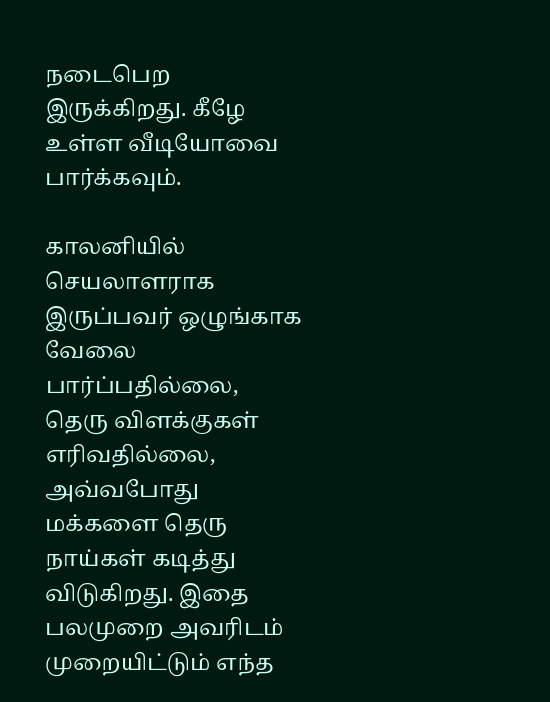நடைபெற இருக்கிறது. கீழே உள்ள வீடியோவை பார்க்கவும்.

காலனியில் செயலாளராக இருப்பவர் ஒழுங்காக வேலை பார்ப்பதில்லை, தெரு விளக்குகள் எரிவதில்லை, அவ்வபோது மக்களை தெரு நாய்கள் கடித்து விடுகிறது. இதை பலமுறை அவரிடம் முறையிட்டும் எந்த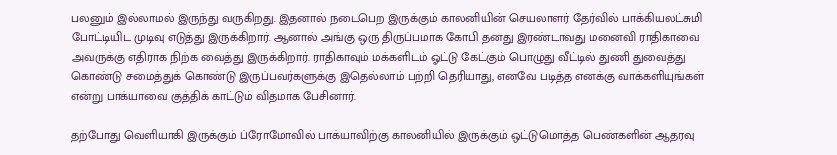பலனும் இல்லாமல் இருந்து வருகிறது. இதனால் நடைபெற இருக்கும் காலனியின் செயலாளர் தேர்வில் பாக்கியலட்சுமி போட்டியிட முடிவு எடுத்து இருக்கிறார். ஆனால் அங்கு ஒரு திருப்பமாக கோபி தனது இரண்டாவது மனைவி ராதிகாவை அவருக்கு எதிராக நிற்க வைத்து இருக்கிறார். ராதிகாவும் மக்களிடம் ஓட்டு கேட்கும் பொழுது வீட்டில் துணி துவைத்து கொண்டு சமைத்துக் கொண்டு இருப்பவர்களுக்கு இதெல்லாம் பற்றி தெரியாது, எனவே படித்த எனக்கு வாக்களியுங்கள் என்று பாக்யாவை குத்திக் காட்டும் விதமாக பேசினார்.

தற்போது வெளியாகி இருக்கும் ப்ரோமோவில் பாக்யாவிற்கு காலனியில் இருக்கும் ஒட்டுமொத்த பெண்களின் ஆதரவு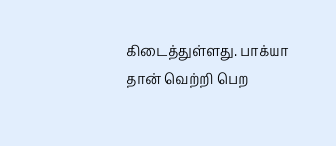கிடைத்துள்ளது. பாக்யா தான் வெற்றி பெற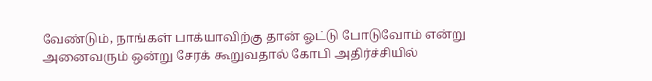வேண்டும், நாங்கள் பாக்யாவிற்கு தான் ஓட்டு போடுவோம் என்று அனைவரும் ஒன்று சேரக் கூறுவதால் கோபி அதிர்ச்சியில்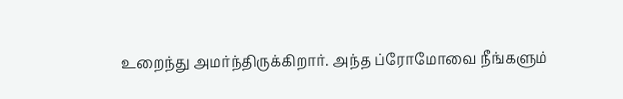உறைந்து அமர்ந்திருக்கிறார். அந்த ப்ரோமோவை நீங்களும்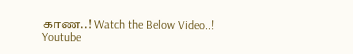காண..! Watch the Below Video..!
Youtube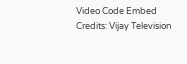Video Code Embed Credits: Vijay Television